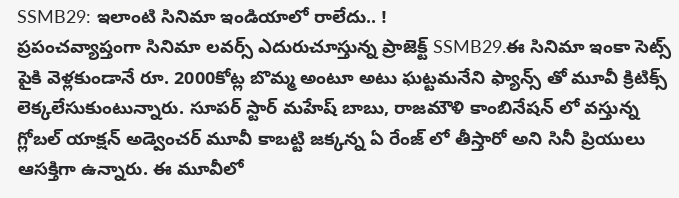SSMB29: ఇలాంటి సినిమా ఇండియాలో రాలేదు.. !
ప్రపంచవ్యాప్తంగా సినిమా లవర్స్ ఎదురుచూస్తున్న ప్రాజెక్ట్ SSMB29.ఈ సినిమా ఇంకా సెట్స్ పైకి వెళ్లకుండానే రూ. 2000కోట్ల బొమ్మ అంటూ అటు ఘట్టమనేని ఫ్యాన్స్ తో మూవీ క్రిటిక్స్ లెక్కలేసుకుంటున్నారు. సూపర్ స్టార్ మహేష్ బాబు, రాజమౌళి కాంబినేషన్ లో వస్తున్న గ్లోబల్ యాక్షన్ అడ్వెంచర్ మూవీ కాబట్టి జక్కన్న ఏ రేంజ్ లో తీస్తారో అని సినీ ప్రియులు ఆసక్తిగా ఉన్నారు. ఈ మూవీలో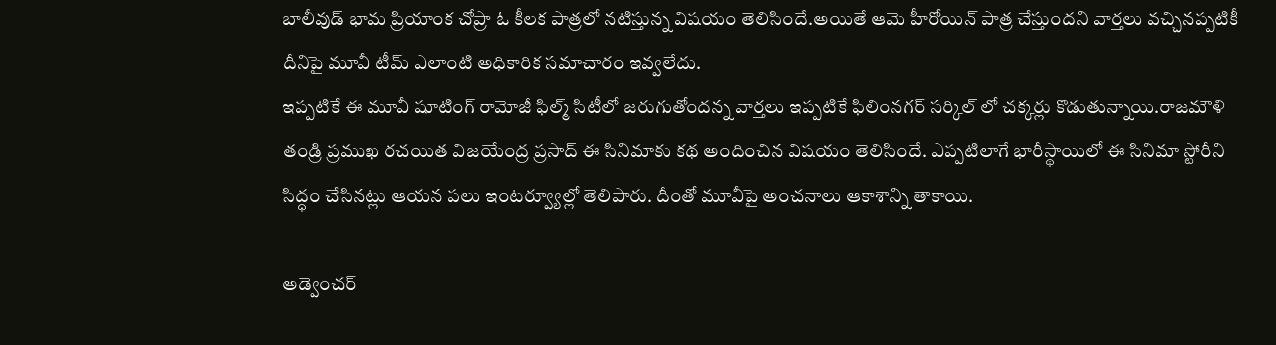బాలీవుడ్ భామ ప్రియాంక చోప్రా ఓ కీలక పాత్రలో నటిస్తున్న విషయం తెలిసిందే.అయితే ఆమె హీరోయిన్ పాత్ర చేస్తుందని వార్తలు వచ్చినప్పటికీ దీనిపై మూవీ టీమ్ ఎలాంటి అధికారిక సమాచారం ఇవ్వలేదు.
ఇప్పటికే ఈ మూవీ షూటింగ్ రామోజీ ఫిల్మ్ సిటీలో జరుగుతోందన్న వార్తలు ఇప్పటికే ఫిలింనగర్ సర్కిల్ లో చక్కర్లు కొడుతున్నాయి.రాజమౌళి తండ్రి ప్రముఖ రచయిత విజయేంద్ర ప్రసాద్ ఈ సినిమాకు కథ అందించిన విషయం తెలిసిందే. ఎప్పటిలాగే భారీస్థాయిలో ఈ సినిమా స్టోరీని సిద్ధం చేసినట్లు ఆయన పలు ఇంటర్వ్యూల్లో తెలిపారు. దీంతో మూవీపై అంచనాలు ఆకాశాన్ని తాకాయి.

అడ్వెంచర్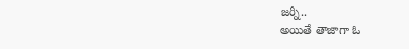జర్నీ..
అయితే తాజాగా ఓ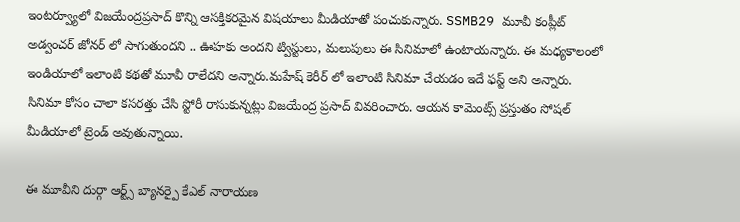ఇంటర్వ్యూలో విజయేంద్రప్రసాద్ కొన్ని ఆసక్తికరమైన విషయాలు మీడియాతో పంచుకున్నారు. SSMB29 మూవీ కంప్లీట్ అడ్వంచర్ జోనర్ లో సాగుతుందని .. ఊహకు అందని ట్విస్టులు, మలుపులు ఈ సినిమాలో ఉంటాయన్నారు. ఈ మధ్యకాలంలో ఇండియాలో ఇలాంటి కథతో మూవీ రాలేదని అన్నారు.మహేష్ కెరీర్ లో ఇలాంటి సినిమా చేయడం ఇదే ఫస్ట్ అని అన్నారు. సినిమా కోసం చాలా కసరత్తు చేసి స్టోరీ రాసుకున్నట్లు విజయేంద్ర ప్రసాద్ వివరించారు. ఆయన కామెంట్స్ ప్రస్తుతం సోషల్ మీడియాలో ట్రెండ్ అవుతున్నాయి.

ఈ మూవీని దుర్గా ఆర్ట్స్ బ్యానర్పై కేఎల్ నారాయణ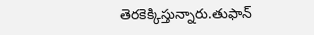తెరకెక్కిస్తున్నారు.తుఫాన్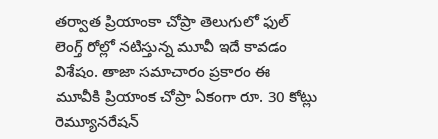తర్వాత ప్రియాంకా చోప్రా తెలుగులో ఫుల్ లెంగ్త్ రోల్లో నటిస్తున్న మూవీ ఇదే కావడం విశేషం. తాజా సమాచారం ప్రకారం ఈ మూవీకి ప్రియాంక చోప్రా ఏకంగా రూ. 30 కోట్లు రెమ్యూనరేషన్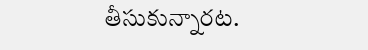తీసుకున్నారట.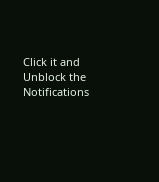Click it and Unblock the Notifications